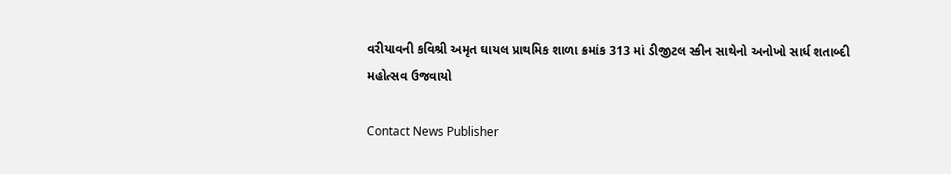વરીયાવની કવિશ્રી અમૃત ઘાયલ પ્રાથમિક શાળા ક્રમાંક 313 માં ડીજીટલ સ્કીન સાથેનો અનોખો સાર્ધ શતાબ્દી મહોત્સવ ઉજવાયો

Contact News Publisher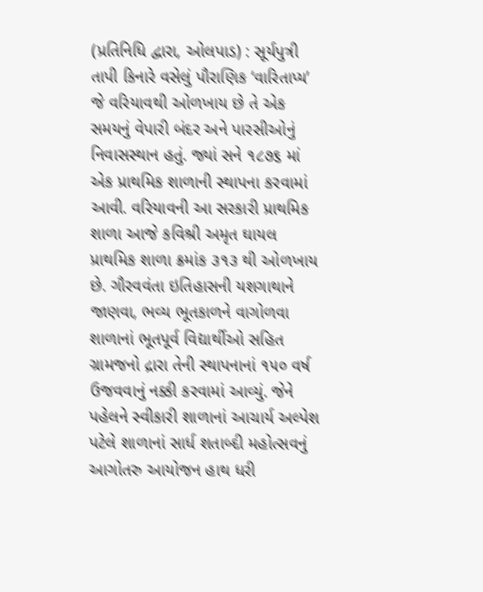(પ્રતિનિધિ દ્વારા, ઓલપાડ) : સૂર્યપુત્રી તાપી કિનારે વસેલું પૌરાણિક ‘વારિતાપ્ય’ જે વરિયાવથી ઓળખાય છે તે એક સમયનું વેપારી બંદર અને પારસીઓનું નિવાસસ્થાન હતું. જ્યાં સને ૧૮૭૬ માં એક પ્રાથમિક શાળાની સ્થાપના કરવામાં આવી. વરિયાવની આ સરકારી પ્રાથમિક શાળા આજે કવિશ્રી અમૃત ઘાયલ પ્રાથમિક શાળા ક્રમાંક ૩૧૩ થી ઓળખાય છે. ગૌરવવંતા ઇતિહાસની યશગાથાને જાણવા, ભવ્ય ભૂતકાળને વાગોળવા શાળાનાં ભૂતપૂર્વ વિદ્યાર્થીઓ સહિત ગ્રામજનો દ્રારા તેની સ્થાપનાનાં ૧૫૦ વર્ષ ઉજવવાનું નક્કી કરવામાં આવ્યું. જેને પહેલને સ્વીકારી શાળાનાં આચાર્ય અલ્પેશ પટેલે શાળાનાં સાર્ધ શતાબ્દી મહોત્સવનું આગોતરુ આયોજન હાથ ધરી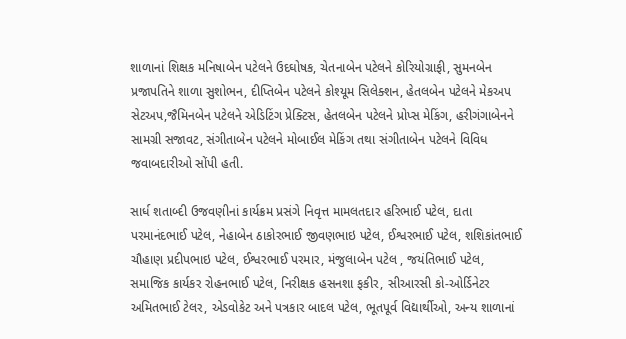શાળાનાં શિક્ષક મનિષાબેન પટેલને ઉદઘોષક, ચેતનાબેન પટેલને કોરિયોગ્રાફી, સુમનબેન પ્રજાપતિને શાળા સુશોભન, દીપ્તિબેન પટેલને કોશ્યૂમ સિલેક્શન, હેતલબેન પટેલને મેકઅપ સેટઅપ,જૈમિનબેન પટેલને એડિટિંગ પ્રેક્ટિસ, હેતલબેન પટેલને પ્રોપ્સ મેકિંગ, હરીગંગાબેનને સામગ્રી સજાવટ, સંગીતાબેન પટેલને મોબાઈલ મેકિંગ તથા સંગીતાબેન પટેલને વિવિધ જવાબદારીઓ સોંપી હતી.

સાર્ધ શતાબ્દી ઉજવણીનાં કાર્યક્રમ પ્રસંગે નિવૃત્ત મામલતદાર હરિભાઈ પટેલ, દાતા પરમાનંદભાઈ પટેલ, નેહાબેન ઠાકોરભાઈ જીવણભાઇ પટેલ, ઈશ્વરભાઈ પટેલ, શશિકાંતભાઈ ચૌહાણ પ્રદીપભાઇ પટેલ, ઈશ્વરભાઈ પરમાર, મંજુલાબેન પટેલ , જયંતિભાઈ પટેલ, સમાજિક કાર્યકર રોહનભાઈ પટેલ, નિરીક્ષક હસનશા ફકીર, સીઆરસી કો-ઓર્ડિનેટર અમિતભાઈ ટેલર, એડવોકેટ અને પત્રકાર બાદલ પટેલ, ભૂતપૂર્વ વિદ્યાર્થીઓ, અન્ય શાળાનાં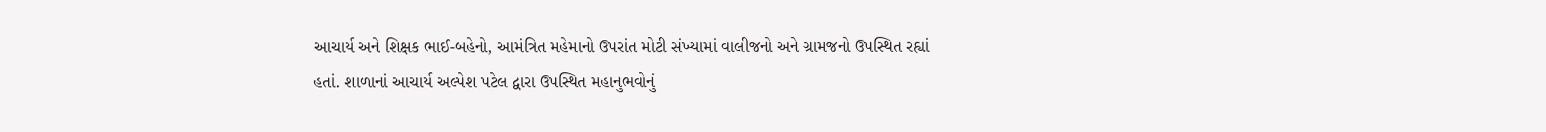આચાર્ય અને શિક્ષક ભાઈ-બહેનો, આમંત્રિત મહેમાનો ઉપરાંત મોટી સંખ્યામાં વાલીજનો અને ગ્રામજનો ઉપસ્થિત રહ્યાં હતાં. શાળાનાં આચાર્ય અલ્પેશ પટેલ દ્વારા ઉપસ્થિત મહાનુભવોનું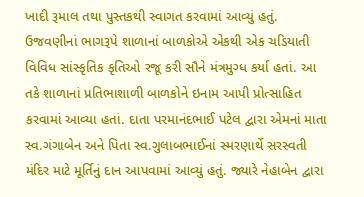ખાદી રૂમાલ તથા પુસ્તકથી સ્વાગત કરવામાં આવ્યું હતું. ઉજવણીનાં ભાગરૂપે શાળાનાં બાળકોએ એકથી એક ચડિયાતી વિવિધ સાંસ્કૃતિક કૃતિઓ રજૂ કરી સૌને મંત્રમુગ્ધ કર્યા હતાં. આ તકે શાળાનાં પ્રતિભાશાળી બાળકોને ઇનામ આપી પ્રોત્સાહિત કરવામાં આવ્યા હતાં. દાતા પરમાનંદભાઈ પટેલ દ્વારા એમનાં માતા સ્વ.ગંગાબેન અને પિતા સ્વ.ગુલાબભાઈનાં સ્મરણાર્થે સરસ્વતી મંદિર માટે મૂર્તિનું દાન આપવામાં આવ્યું હતું. જ્યારે નેહાબેન દ્વારા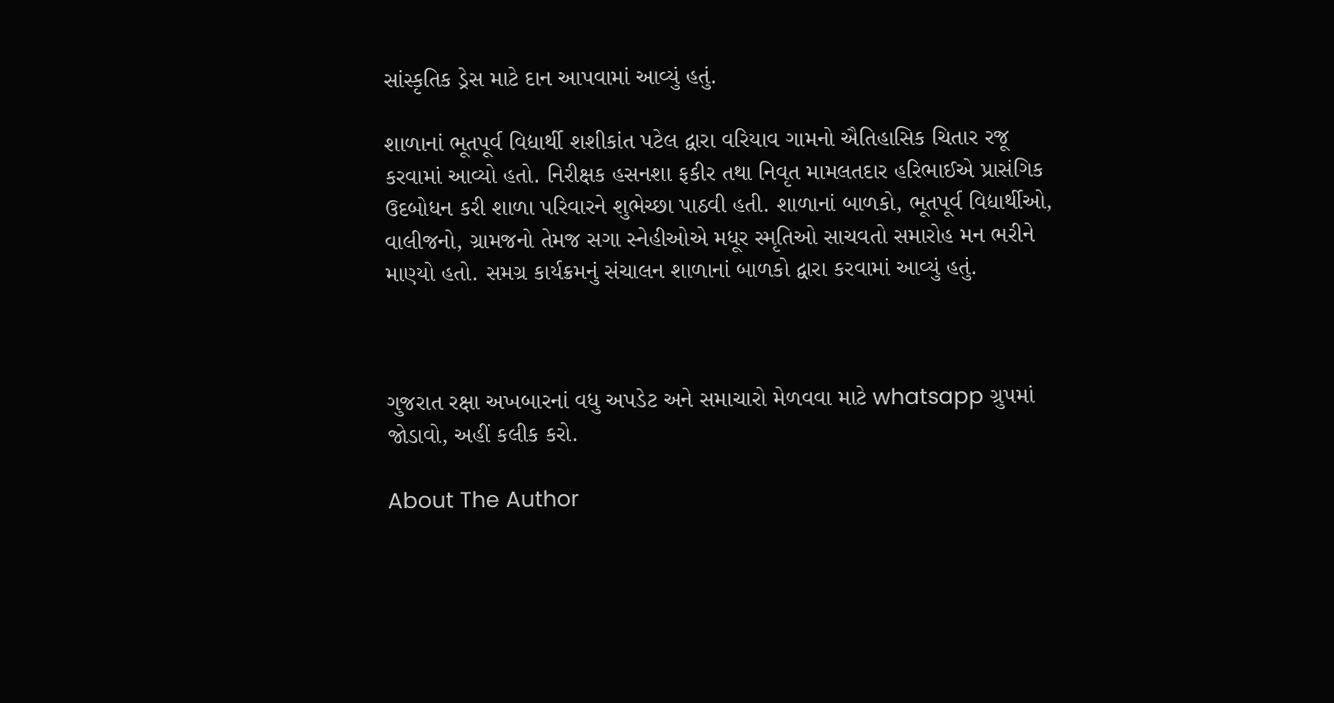સાંસ્કૃતિક ડ્રેસ માટે દાન આપવામાં આવ્યું હતું.

શાળાનાં ભૂતપૂર્વ વિદ્યાર્થી શશીકાંત પટેલ દ્વારા વરિયાવ ગામનો ઐતિહાસિક ચિતાર રજૂ કરવામાં આવ્યો હતો. નિરીક્ષક હસનશા ફકીર તથા નિવૃત મામલતદાર હરિભાઈએ પ્રાસંગિક ઉદબોધન કરી શાળા પરિવારને શુભેચ્છા પાઠવી હતી. શાળાનાં બાળકો, ભૂતપૂર્વ વિદ્યાર્થીઓ, વાલીજનો, ગ્રામજનો તેમજ સગા સ્નેહીઓએ મધૂર સ્મૃતિઓ સાચવતો સમારોહ મન ભરીને માણ્યો હતો. સમગ્ર કાર્યક્રમનું સંચાલન શાળાનાં બાળકો દ્વારા કરવામાં આવ્યું હતું.



ગુજરાત રક્ષા અખબારનાં વધુ અપડેટ અને સમાચારો મેળવવા માટે whatsapp ગ્રુપમાં જોડાવો, અહીં કલીક કરો.

About The Author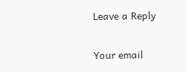Leave a Reply

Your email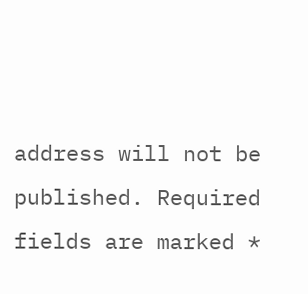address will not be published. Required fields are marked *